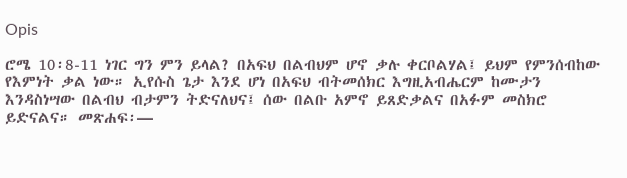Opis

ሮሜ 10፡8-11 ነገር ግን ምን ይላል? በአፍህ በልብህም ሆኖ ቃሉ ቀርቦልሃል፤ ይህም የምንሰብከው የእምነት ቃል ነው። ኢየሱስ ጌታ እንደ ሆነ በአፍህ ብትመሰክር እግዚአብሔርም ከሙታን እንዳስነሣው በልብህ ብታምን ትድናለህና፤ ሰው በልቡ አምኖ ይጸድቃልና በአፉም መስክሮ ይድናልና። መጽሐፍ፡—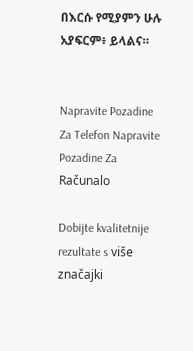በእርሱ የሚያምን ሁሉ አያፍርም፥ ይላልና።


Napravite Pozadine Za Telefon Napravite Pozadine Za Računalo

Dobijte kvalitetnije rezultate s više značajki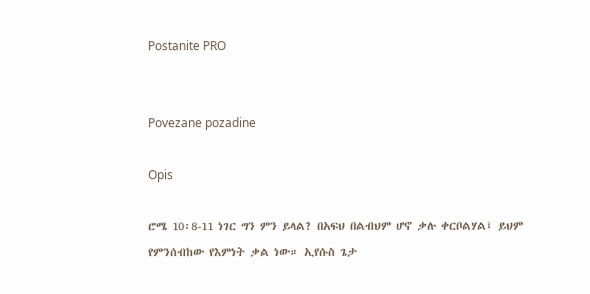Postanite PRO


Povezane pozadine

Opis

ሮሜ 10፡8-11 ነገር ግን ምን ይላል? በአፍህ በልብህም ሆኖ ቃሉ ቀርቦልሃል፤ ይህም የምንሰብከው የእምነት ቃል ነው። ኢየሱስ ጌታ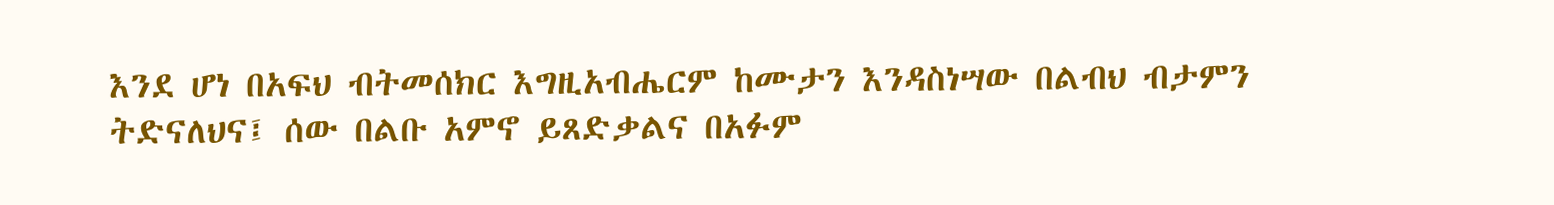እንደ ሆነ በአፍህ ብትመሰክር እግዚአብሔርም ከሙታን እንዳስነሣው በልብህ ብታምን ትድናለህና፤ ሰው በልቡ አምኖ ይጸድቃልና በአፉም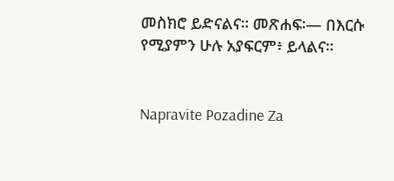መስክሮ ይድናልና። መጽሐፍ፡— በእርሱ የሚያምን ሁሉ አያፍርም፥ ይላልና።


Napravite Pozadine Za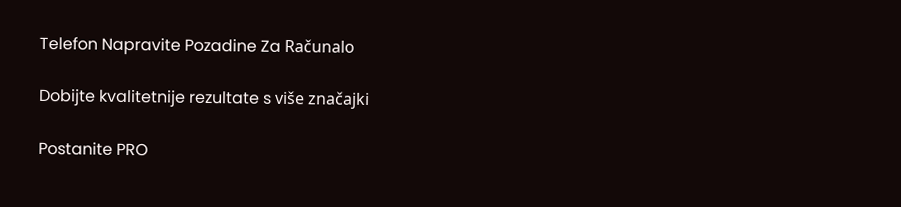Telefon Napravite Pozadine Za Računalo

Dobijte kvalitetnije rezultate s više značajki

Postanite PRO